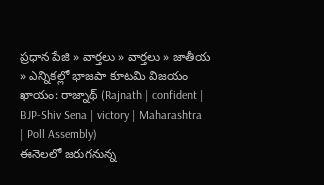ప్రధాన పేజి » వార్తలు » వార్తలు » జాతీయ » ఎన్నికల్లో భాజపా కూటమి విజయం ఖాయం: రాజ్నాథ్ (Rajnath | confident | BJP-Shiv Sena | victory | Maharashtra | Poll Assembly)
ఈనెలలో జరుగనున్న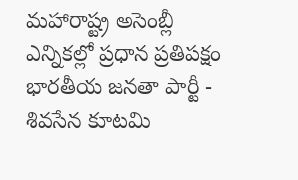మహారాష్ట్ర అసెంబ్లీ ఎన్నికల్లో ప్రధాన ప్రతిపక్షం భారతీయ జనతా పార్టీ - శివసేన కూటమి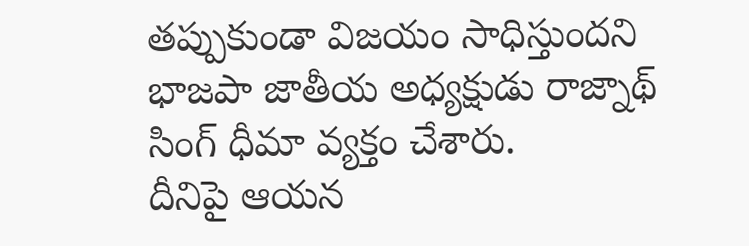తప్పుకుండా విజయం సాధిస్తుందని భాజపా జాతీయ అధ్యక్షుడు రాజ్నాథ్ సింగ్ ధీమా వ్యక్తం చేశారు.
దీనిపై ఆయన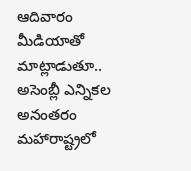ఆదివారం మీడియాతో మాట్లాడుతూ.. అసెంబ్లీ ఎన్నికల అనంతరం మహారాష్ట్రలో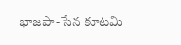భాజపా-సేన కూటమి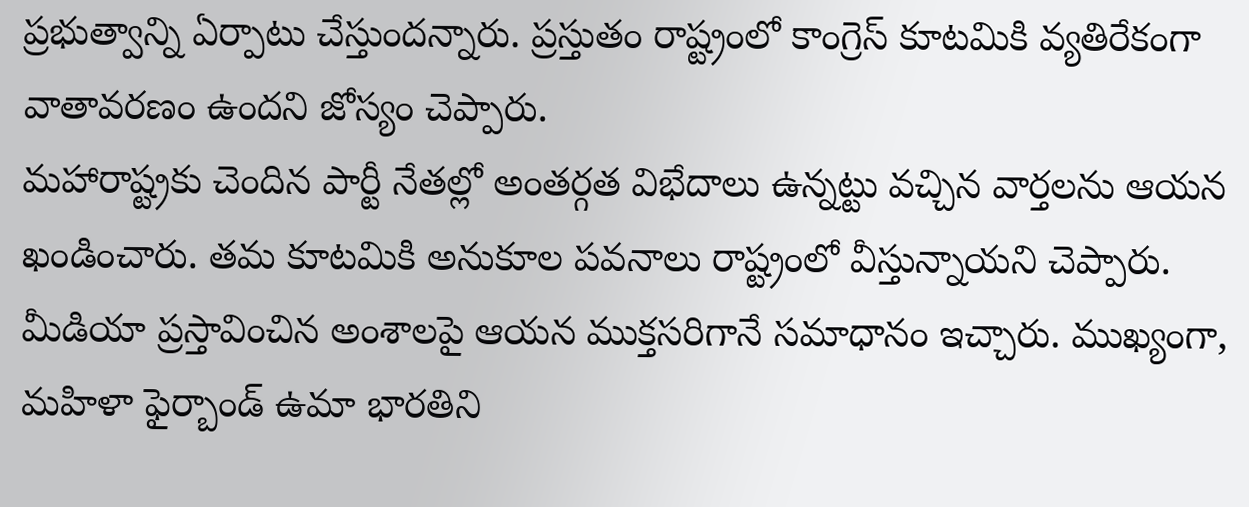ప్రభుత్వాన్ని ఏర్పాటు చేస్తుందన్నారు. ప్రస్తుతం రాష్ట్రంలో కాంగ్రెస్ కూటమికి వ్యతిరేకంగా వాతావరణం ఉందని జోస్యం చెప్పారు.
మహారాష్ట్రకు చెందిన పార్టీ నేతల్లో అంతర్గత విభేదాలు ఉన్నట్టు వచ్చిన వార్తలను ఆయన ఖండించారు. తమ కూటమికి అనుకూల పవనాలు రాష్ట్రంలో వీస్తున్నాయని చెప్పారు. మీడియా ప్రస్తావించిన అంశాలపై ఆయన ముక్తసరిగానే సమాధానం ఇచ్చారు. ముఖ్యంగా, మహిళా ఫైర్బాండ్ ఉమా భారతిని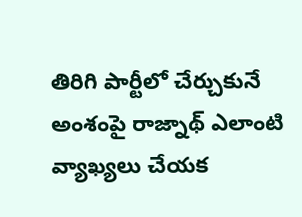తిరిగి పార్టీలో చేర్చుకునే అంశంపై రాజ్నాథ్ ఎలాంటి వ్యాఖ్యలు చేయక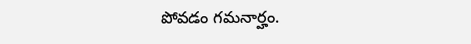పోవడం గమనార్హం.